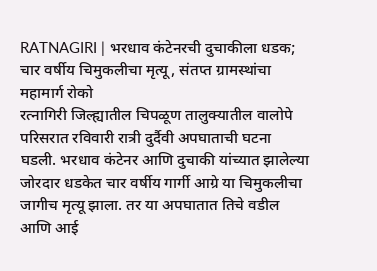RATNAGIRI | भरधाव कंटेनरची दुचाकीला धडक; चार वर्षीय चिमुकलीचा मृत्यू, संतप्त ग्रामस्थांचा महामार्ग रोको
रत्नागिरी जिल्ह्यातील चिपळूण तालुक्यातील वालोपे परिसरात रविवारी रात्री दुर्दैवी अपघाताची घटना घडली. भरधाव कंटेनर आणि दुचाकी यांच्यात झालेल्या जोरदार धडकेत चार वर्षीय गार्गी आग्रे या चिमुकलीचा जागीच मृत्यू झाला. तर या अपघातात तिचे वडील आणि आई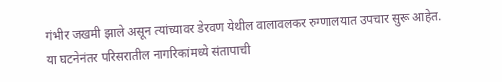गंभीर जखमी झाले असून त्यांच्यावर डेरवण येथील वालावलकर रुग्णालयात उपचार सुरू आहेत.
या घटनेनंतर परिसरातील नागरिकांमध्ये संतापाची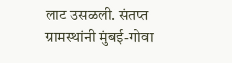लाट उसळली. संतप्त ग्रामस्थांनी मुंबई-गोवा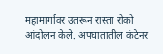महामार्गावर उतरून रास्ता रोको आंदोलन केले. अपघातातील कंटेनर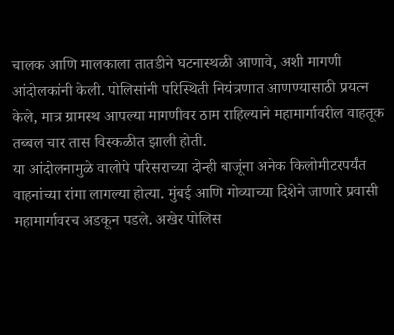चालक आणि मालकाला तातडीने घटनास्थळी आणावे, अशी मागणी आंदोलकांनी केली. पोलिसांनी परिस्थिती नियंत्रणात आणण्यासाठी प्रयत्न केले, मात्र ग्रामस्थ आपल्या मागणीवर ठाम राहिल्याने महामार्गावरील वाहतूक तब्बल चार तास विस्कळीत झाली होती.
या आंदोलनामुळे वालोपे परिसराच्या दोन्ही बाजूंना अनेक किलोमीटरपर्यंत वाहनांच्या रांगा लागल्या होत्या. मुंबई आणि गोव्याच्या दिशेने जाणारे प्रवासी महामार्गावरच अडकून पडले. अखेर पोलिस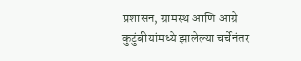प्रशासन, ग्रामस्थ आणि आग्रे कुटुंबीयांमध्ये झालेल्या चर्चेनंतर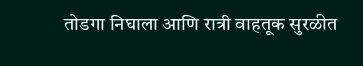तोडगा निघाला आणि रात्री वाहतूक सुरळीत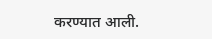करण्यात आली.